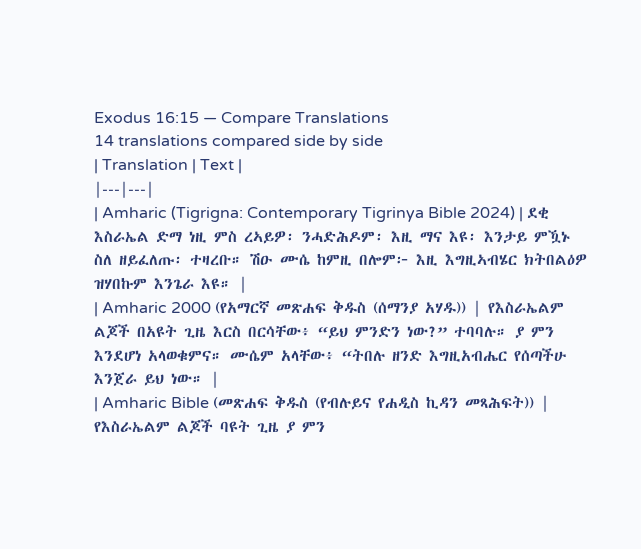Exodus 16:15 — Compare Translations
14 translations compared side by side
| Translation | Text |
|---|---|
| Amharic (Tigrigna: Contemporary Tigrinya Bible 2024) | ደቂ እስራኤል ድማ ነዚ ምስ ረኣይዎ፡ ንሓድሕዶም፡ እዚ ማና እዩ፡ እንታይ ምዃኑ ስለ ዘይፈለጡ፡ ተዛረቡ። ሽዑ ሙሴ ከምዚ በሎም፦ እዚ እግዚኣብሄር ክትበልዕዎ ዝሃበኩም እንጌራ እዩ። |
| Amharic 2000 (የአማርኛ መጽሐፍ ቅዱስ (ሰማንያ አሃዱ)) | የእስራኤልም ልጆች በአዩት ጊዜ እርስ በርሳቸው፥ “ይህ ምንድን ነው?” ተባባሉ። ያ ምን እንደሆነ አላወቁምና። ሙሴም አላቸው፥ “ትበሉ ዘንድ እግዚአብሔር የሰጣችሁ እንጀራ ይህ ነው። |
| Amharic Bible (መጽሐፍ ቅዱስ (የብሉይና የሐዲስ ኪዳን መጻሕፍት)) | የእስራኤልም ልጆች ባዩት ጊዜ ያ ምን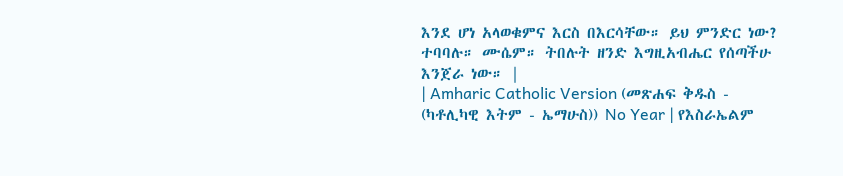እንደ ሆነ አላወቁምና እርስ በእርሳቸው። ይህ ምንድር ነው? ተባባሉ። ሙሴም። ትበሉት ዘንድ እግዚአብሔር የሰጣችሁ እንጀራ ነው። |
| Amharic Catholic Version (መጽሐፍ ቅዱስ - (ካቶሊካዊ እትም - ኤማሁስ)) No Year | የእስራኤልም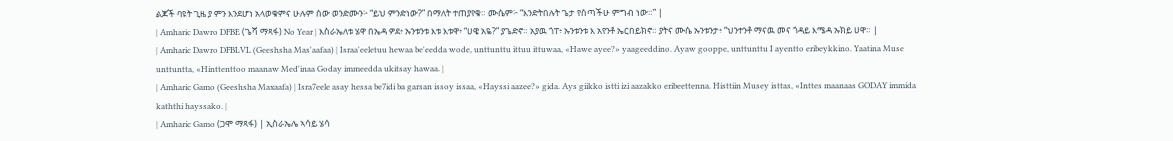ልጆች ባዩት ጊዜ ያ ምን እንደሆነ አላወቁምና ሁሉም ሰው ወንድሙን፦ “ይህ ምንድነው?” በማለት ተጠያየቁ። ሙሴም፦ “እንድትበሉት ጌታ የሰጣችሁ ምግብ ነው።” |
| Amharic Dawro DFBE (ጌሻ ማጻፋ) No Year | እስራኤለቱ ሄዋ በኤዳ ዎደ፥ ኡንቱንቱ እቱ እቱዋ፥ “ሀዌ አዬ?” ያጌድኖ። አያዉ ጎፐ፥ ኡንቱንቱ እ አየንቶ ኤርበይክኖ። ያትና ሙሴ ኡንቱንታ፥ “ህንተንቶ ማናዉ መና ጎዳይ እሜዳ ኡክይ ሀዋ። |
| Amharic Dawro DFBLVL (Geeshsha Mas'aafaa) | Israa'eeletuu hewaa be'eedda wode, unttunttu ittuu ittuwaa, «Hawe ayee?» yaageeddino. Ayaw gooppe, unttunttu I ayentto eribeykkino. Yaatina Muse unttuntta, «Hinttenttoo maanaw Med'inaa Goday immeedda ukitsay hawaa. |
| Amharic Gamo (Geeshsha Maxaafa) | Isra7eele asay hessa be7idi ba garsan issoy issaa, «Hayssi aazee?» gida. Ays giikko istti izi aazakko eribeettenna. Histtiin Musey isttas, «Inttes maanaas GODAY immida kaththi hayssako. |
| Amharic Gamo (ጋሞ ማጻፋ) | ኢስራኤሌ ኣሳይ ሄሳ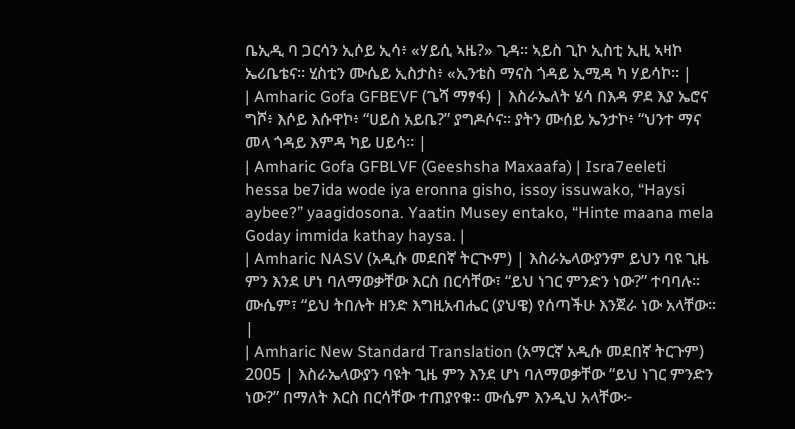ቤኢዲ ባ ጋርሳን ኢሶይ ኢሳ፥ «ሃይሲ ኣዜ?» ጊዳ። ኣይስ ጊኮ ኢስቲ ኢዚ ኣዛኮ ኤሪቤቴና። ሂስቲን ሙሴይ ኢስታስ፥ «ኢንቴስ ማናስ ጎዳይ ኢሚዳ ካ ሃይሳኮ። |
| Amharic Gofa GFBEVF (ጌሻ ማፃፋ) | እስራኤለት ሄሳ በእዳ ዎደ እያ ኤሮና ግሾ፥ እሶይ እሱዋኮ፥ “ሀይስ አይቤ?” ያግዶሶና። ያትን ሙሰይ ኤንታኮ፥ “ህንተ ማና መላ ጎዳይ እምዳ ካይ ሀይሳ። |
| Amharic Gofa GFBLVF (Geeshsha Maxaafa) | Isra7eeleti hessa be7ida wode iya eronna gisho, issoy issuwako, “Haysi aybee?” yaagidosona. Yaatin Musey entako, “Hinte maana mela Goday immida kathay haysa. |
| Amharic NASV (አዲሱ መደበኛ ትርጒም) | እስራኤላውያንም ይህን ባዩ ጊዜ ምን እንደ ሆነ ባለማወቃቸው እርስ በርሳቸው፣ “ይህ ነገር ምንድን ነው?” ተባባሉ። ሙሴም፣ “ይህ ትበሉት ዘንድ እግዚአብሔር (ያህዌ) የሰጣችሁ እንጀራ ነው አላቸው። |
| Amharic New Standard Translation (አማርኛ አዲሱ መደበኛ ትርጉም) 2005 | እስራኤላውያን ባዩት ጊዜ ምን እንደ ሆነ ባለማወቃቸው “ይህ ነገር ምንድን ነው?” በማለት እርስ በርሳቸው ተጠያየቁ። ሙሴም እንዲህ አላቸው፦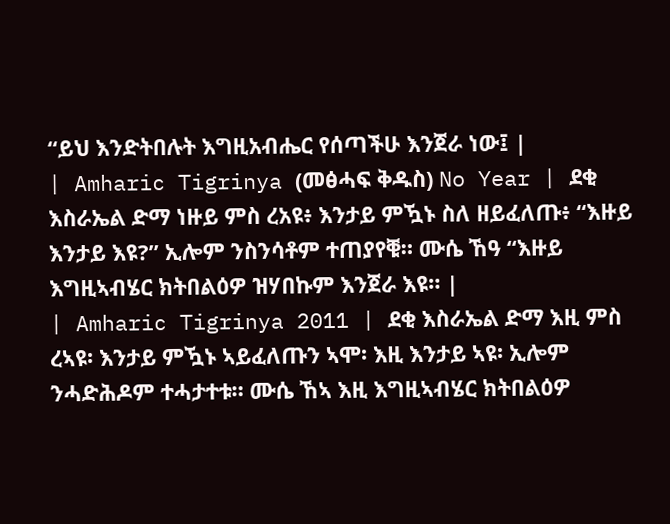“ይህ እንድትበሉት እግዚአብሔር የሰጣችሁ እንጀራ ነው፤ |
| Amharic Tigrinya (መፅሓፍ ቅዱስ) No Year | ደቂ እስራኤል ድማ ነዙይ ምስ ረአዩ፥ እንታይ ምዃኑ ስለ ዘይፈለጡ፥ “እዙይ እንታይ እዩ?” ኢሎም ንስንሳቶም ተጠያየቑ። ሙሴ ኸዓ “እዙይ እግዚኣብሄር ክትበልዕዎ ዝሃበኩም እንጀራ እዩ። |
| Amharic Tigrinya 2011 | ደቂ እስራኤል ድማ እዚ ምስ ረኣዩ፡ እንታይ ምዃኑ ኣይፈለጡን ኣሞ፡ እዚ እንታይ ኣዩ፡ ኢሎም ንሓድሕዶም ተሓታተቱ። ሙሴ ኸኣ እዚ እግዚኣብሄር ክትበልዕዎ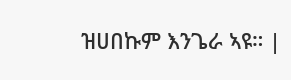ዝሀበኩም እንጌራ ኣዩ። |